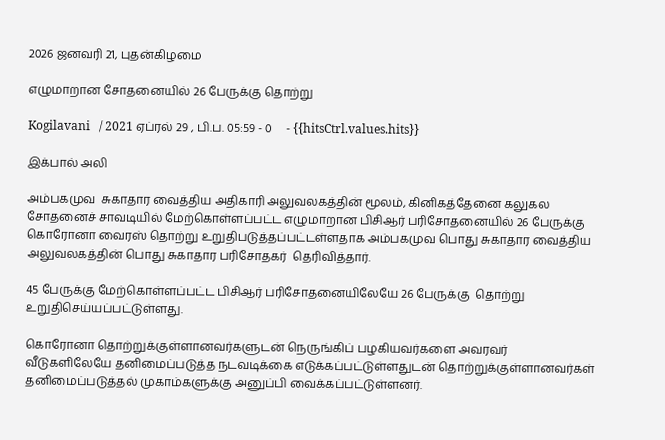2026 ஜனவரி 21, புதன்கிழமை

எழுமாறான சோதனையில் 26 பேருக்கு தொற்று

Kogilavani   / 2021 ஏப்ரல் 29 , பி.ப. 05:59 - 0     - {{hitsCtrl.values.hits}}

இக்பால் அலி

அம்பகமுவ  சுகாதார வைத்திய அதிகாரி அலுவலகத்தின் மூலம், கினிகத்தேனை கலுகல சோதனைச் சாவடியில் மேற்கொள்ளப்பட்ட எழுமாறான பிசிஆர் பரிசோதனையில் 26 பேருக்கு கொரோனா வைரஸ் தொற்று உறுதிபடுத்தப்பட்டள்ளதாக அம்பகமுவ பொது சுகாதார வைத்திய  அலுவலகத்தின் பொது சுகாதார பரிசோதகர்  தெரிவித்தார்.

45 பேருக்கு மேற்கொள்ளப்பட்ட பிசிஆர் பரிசோதனையிலேயே 26 பேருக்கு  தொற்று உறுதிசெய்யப்பட்டுள்ளது.

கொரோனா தொற்றுக்குள்ளானவர்களுடன் நெருங்கிப் பழகியவர்களை அவரவர் வீடுகளிலேயே தனிமைப்படுத்த நடவடிக்கை எடுக்கப்பட்டுள்ளதுடன் தொற்றுக்குள்ளானவர்கள் தனிமைப்படுத்தல் முகாம்களுக்கு அனுப்பி வைக்கப்பட்டுள்ளனர்.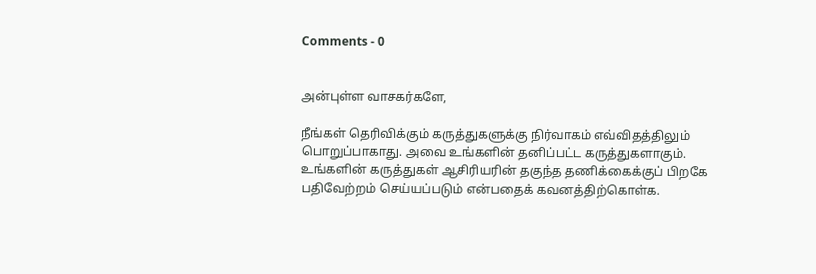Comments - 0


அன்புள்ள வாசகர்களே,

நீங்கள் தெரிவிக்கும் கருத்துகளுக்கு நிர்வாகம் எவ்விதத்திலும் பொறுப்பாகாது. அவை உங்களின் தனிப்பட்ட கருத்துகளாகும். உங்களின் கருத்துகள் ஆசிரியரின் தகுந்த தணிக்கைக்குப் பிறகே பதிவேற்றம் செய்யப்படும் என்பதைக் கவனத்திற்கொள்க.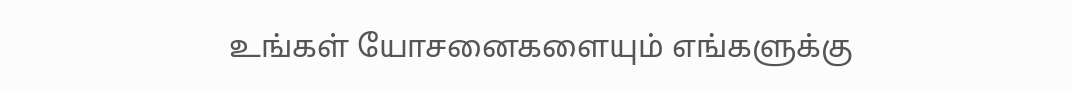உங்கள் யோசனைகளையும் எங்களுக்கு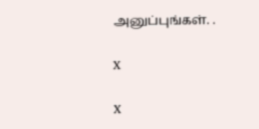அனுப்புங்கள். .

X

X